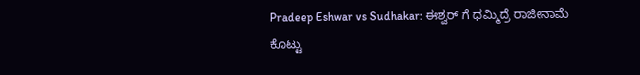Pradeep Eshwar vs Sudhakar: ಈಶ್ವರ್ ಗೆ ಧಮ್ಮಿದ್ರೆ ರಾಜೀನಾಮೆ ಕೊಟ್ಟು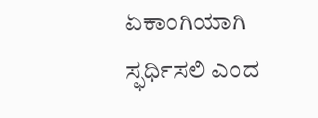ಏಕಾಂಗಿಯಾಗಿ ಸ್ಫರ್ಧಿಸಲಿ ಎಂದ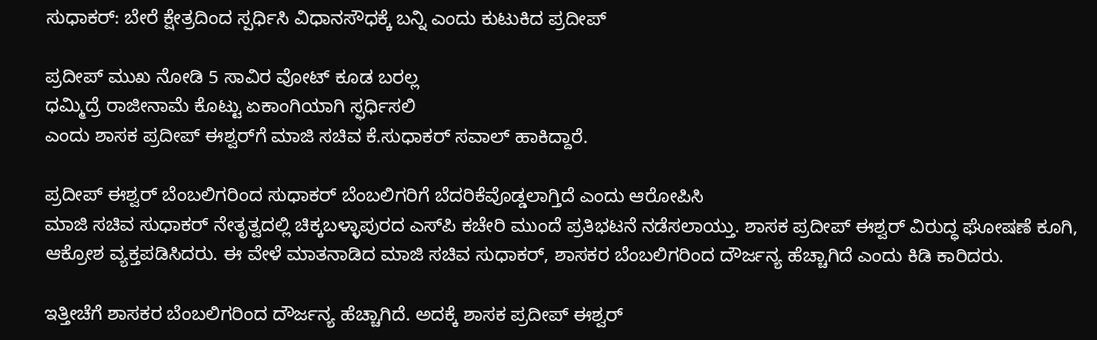ಸುಧಾಕರ್: ಬೇರೆ ಕ್ಷೇತ್ರದಿಂದ ಸ್ಪರ್ಧಿಸಿ ವಿಧಾನಸೌಧಕ್ಕೆ ಬನ್ನಿ ಎಂದು ಕುಟುಕಿದ ಪ್ರದೀಪ್

ಪ್ರದೀಪ್‌ ಮುಖ ನೋಡಿ 5 ಸಾವಿರ ವೋಟ್‌ ಕೂಡ ಬರಲ್ಲ
ಧಮ್ಮಿದ್ರೆ ರಾಜೀನಾಮೆ ಕೊಟ್ಟು ಏಕಾಂಗಿಯಾಗಿ ಸ್ಫರ್ಧಿಸಲಿ
ಎಂದು ಶಾಸಕ ಪ್ರದೀಪ್‌ ಈಶ್ವರ್‌ಗೆ ಮಾಜಿ ಸಚಿವ ಕೆ.ಸುಧಾಕರ್‌ ಸವಾಲ್‌ ಹಾಕಿದ್ದಾರೆ.

ಪ್ರದೀಪ್‌ ಈಶ್ವರ್ ಬೆಂಬಲಿಗರಿಂದ ಸುಧಾಕರ್ ಬೆಂಬಲಿಗರಿಗೆ ಬೆದರಿಕೆವೊಡ್ಡಲಾಗ್ತಿದೆ ಎಂದು ಆರೋಪಿಸಿ
ಮಾಜಿ ಸಚಿವ ಸುಧಾಕರ್ ನೇತೃತ್ವದಲ್ಲಿ ಚಿಕ್ಕಬಳ್ಳಾಪುರದ ಎಸ್‌ಪಿ ಕಚೇರಿ ಮುಂದೆ ಪ್ರತಿಭಟನೆ ನಡೆಸಲಾಯ್ತು. ಶಾಸಕ ಪ್ರದೀಪ್‌ ಈಶ್ವರ್‌ ವಿರುದ್ಧ ಘೋಷಣೆ ಕೂಗಿ, ಆಕ್ರೋಶ ವ್ಯಕ್ತಪಡಿಸಿದರು. ಈ ವೇಳೆ ಮಾತನಾಡಿದ ಮಾಜಿ ಸಚಿವ ಸುಧಾಕರ್, ಶಾಸಕರ ಬೆಂಬಲಿಗರಿಂದ ದೌರ್ಜನ್ಯ ಹೆಚ್ಚಾಗಿದೆ ಎಂದು ಕಿಡಿ ಕಾರಿದರು.

ಇತ್ತೀಚೆಗೆ ಶಾಸಕರ ಬೆಂಬಲಿಗರಿಂದ ದೌರ್ಜನ್ಯ ಹೆಚ್ಚಾಗಿದೆ. ಅದಕ್ಕೆ ಶಾಸಕ ಪ್ರದೀಪ್ ಈಶ್ವರ್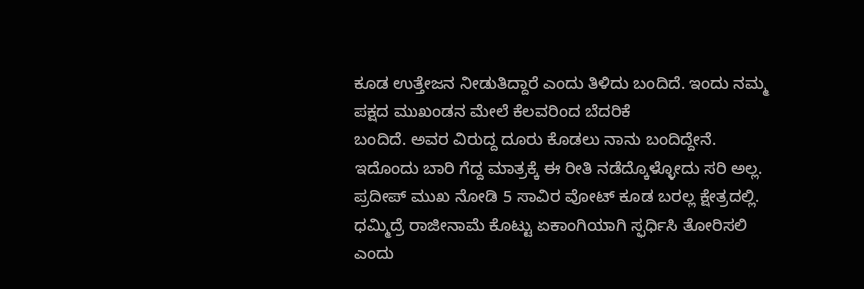ಕೂಡ ಉತ್ತೇಜನ ನೀಡುತಿದ್ದಾರೆ ಎಂದು ತಿಳಿದು ಬಂದಿದೆ. ಇಂದು ನಮ್ಮ ಪಕ್ಷದ ಮುಖಂಡನ ಮೇಲೆ ಕೆಲವರಿಂದ ಬೆದರಿಕೆ
ಬಂದಿದೆ. ಅವರ ವಿರುದ್ದ ದೂರು ಕೊಡಲು ನಾನು ಬಂದಿದ್ದೇನೆ. ಇದೊಂದು ಬಾರಿ ಗೆದ್ದ ಮಾತ್ರಕ್ಕೆ ಈ ರೀತಿ ನಡೆದ್ಕೊಳ್ಳೋದು ಸರಿ ಅಲ್ಲ. ಪ್ರದೀಪ್‌ ಮುಖ ನೋಡಿ 5 ಸಾವಿರ ವೋಟ್‌ ಕೂಡ ಬರಲ್ಲ ಕ್ಷೇತ್ರದಲ್ಲಿ. ಧಮ್ಮಿದ್ರೆ ರಾಜೀನಾಮೆ ಕೊಟ್ಟು ಏಕಾಂಗಿಯಾಗಿ ಸ್ಫರ್ಧಿಸಿ ತೋರಿಸಲಿ ಎಂದು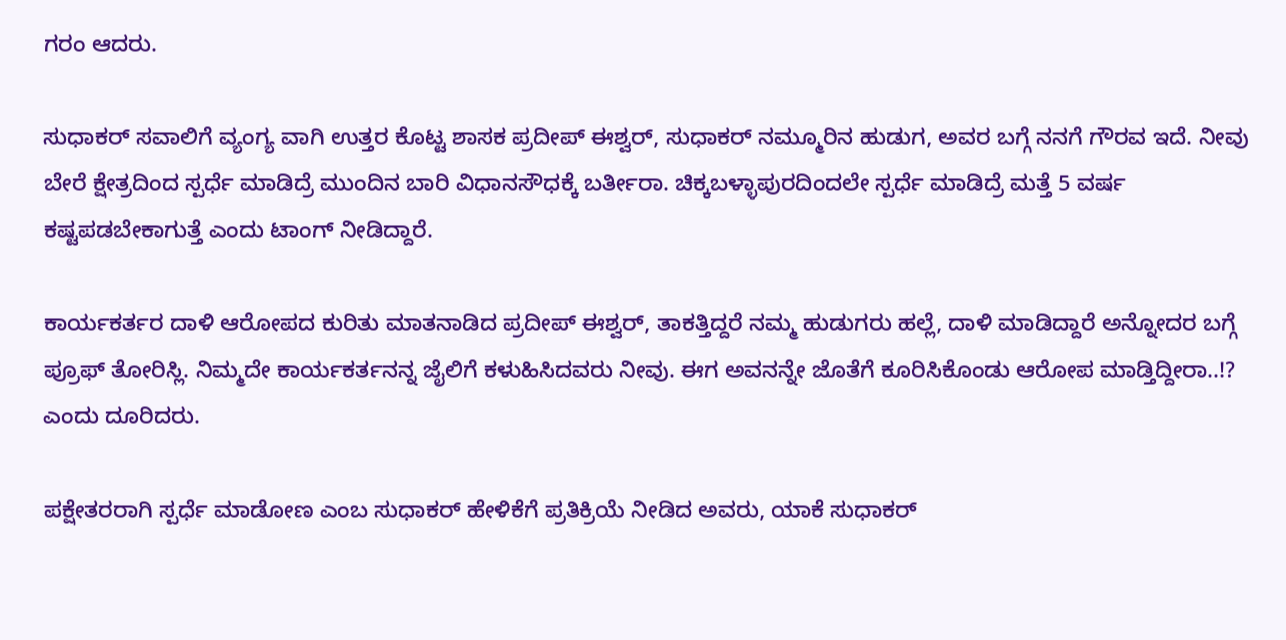ಗರಂ ಆದರು.

ಸುಧಾಕರ್ ಸವಾಲಿಗೆ ವ್ಯಂಗ್ಯ ವಾಗಿ ಉತ್ತರ ಕೊಟ್ಟ ಶಾಸಕ ಪ್ರದೀಪ್ ಈಶ್ವರ್, ಸುಧಾಕರ್ ನಮ್ಮೂರಿನ ಹುಡುಗ, ಅವರ ಬಗ್ಗೆ ನನಗೆ ಗೌರವ ಇದೆ. ನೀವು ಬೇರೆ ಕ್ಷೇತ್ರದಿಂದ ಸ್ಪರ್ಧೆ ಮಾಡಿದ್ರೆ ಮುಂದಿನ ಬಾರಿ ವಿಧಾನಸೌಧಕ್ಕೆ ಬರ್ತೀರಾ. ಚಿಕ್ಕಬಳ್ಳಾಪುರದಿಂದಲೇ ಸ್ಪರ್ಧೆ ಮಾಡಿದ್ರೆ ಮತ್ತೆ 5 ವರ್ಷ ಕಷ್ಟಪಡಬೇಕಾಗುತ್ತೆ ಎಂದು ಟಾಂಗ್ ನೀಡಿದ್ದಾರೆ.

ಕಾರ್ಯಕರ್ತರ ದಾಳಿ ಆರೋಪದ ಕುರಿತು ಮಾತನಾಡಿದ ಪ್ರದೀಪ್ ಈಶ್ವರ್, ತಾಕತ್ತಿದ್ದರೆ ನಮ್ಮ ಹುಡುಗರು ಹಲ್ಲೆ, ದಾಳಿ ಮಾಡಿದ್ದಾರೆ ಅನ್ನೋದರ ಬಗ್ಗೆ ಪ್ರೂಫ್ ತೋರಿಸ್ಲಿ. ನಿಮ್ಮದೇ ಕಾರ್ಯಕರ್ತನನ್ನ ಜೈಲಿಗೆ ಕಳುಹಿಸಿದವರು ನೀವು. ಈಗ ಅವನನ್ನೇ ಜೊತೆಗೆ ಕೂರಿಸಿಕೊಂಡು ಆರೋಪ ಮಾಡ್ತಿದ್ದೀರಾ..!? ಎಂದು ದೂರಿದರು.

ಪಕ್ಷೇತರರಾಗಿ ಸ್ಪರ್ಧೆ ಮಾಡೋಣ ಎಂಬ ಸುಧಾಕರ್ ಹೇಳಿಕೆಗೆ ಪ್ರತಿಕ್ರಿಯೆ ನೀಡಿದ ಅವರು, ಯಾಕೆ ಸುಧಾಕರ್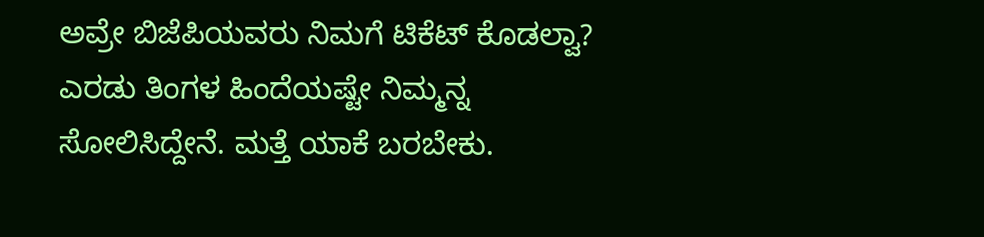ಅವ್ರೇ ಬಿಜೆಪಿಯವರು ನಿಮಗೆ ಟಿಕೆಟ್ ಕೊಡಲ್ವಾ? ಎರಡು ತಿಂಗಳ ಹಿಂದೆಯಷ್ಟೇ ನಿಮ್ಮನ್ನ ಸೋಲಿಸಿದ್ದೇನೆ. ಮತ್ತೆ ಯಾಕೆ ಬರಬೇಕು.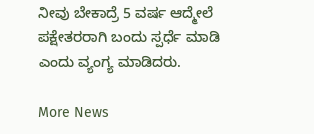ನೀವು ಬೇಕಾದ್ರೆ 5 ವರ್ಷ ಆದ್ಮೇಲೆ ಪಕ್ಷೇತರರಾಗಿ ಬಂದು ಸ್ಪರ್ಧೆ ಮಾಡಿ ಎಂದು ವ್ಯಂಗ್ಯ ಮಾಡಿದರು‌.

More News